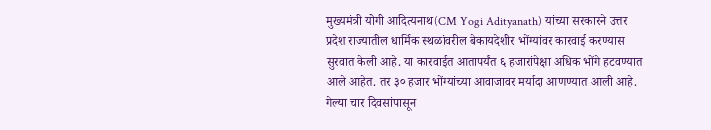मुख्यमंत्री योगी आदित्यनाथ(CM Yogi Adityanath) यांच्या सरकारने उत्तर प्रदेश राज्यातील धार्मिक स्थळांवरील बेकायदेशीर भोंग्यांवर कारवाई करण्यास सुरवात केली आहे. या कारवाईत आतापर्यंत ६ हजारांपेक्षा अधिक भोंगे हटवण्यात आले आहेत. तर ३० हजार भोंग्यांच्या आवाजावर मर्यादा आणण्यात आली आहे. गेल्या चार दिवसांपासून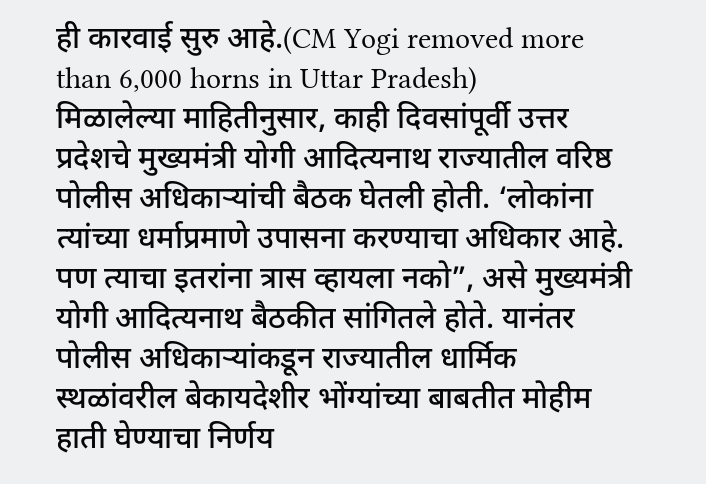ही कारवाई सुरु आहे.(CM Yogi removed more than 6,000 horns in Uttar Pradesh)
मिळालेल्या माहितीनुसार, काही दिवसांपूर्वी उत्तर प्रदेशचे मुख्यमंत्री योगी आदित्यनाथ राज्यातील वरिष्ठ पोलीस अधिकाऱ्यांची बैठक घेतली होती. ‘लोकांना त्यांच्या धर्माप्रमाणे उपासना करण्याचा अधिकार आहे. पण त्याचा इतरांना त्रास व्हायला नको”, असे मुख्यमंत्री योगी आदित्यनाथ बैठकीत सांगितले होते. यानंतर पोलीस अधिकाऱ्यांकडून राज्यातील धार्मिक स्थळांवरील बेकायदेशीर भोंग्यांच्या बाबतीत मोहीम हाती घेण्याचा निर्णय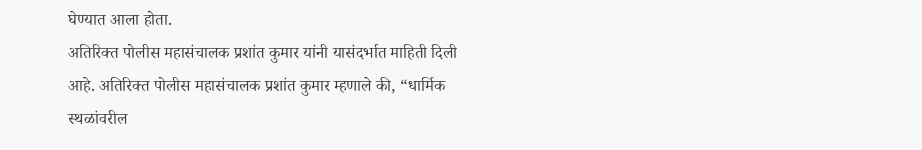घेण्यात आला होता.
अतिरिक्त पोलीस महासंचालक प्रशांत कुमार यांनी यासंदर्भात माहिती दिली आहे. अतिरिक्त पोलीस महासंचालक प्रशांत कुमार म्हणाले की, “धार्मिक स्थळांवरील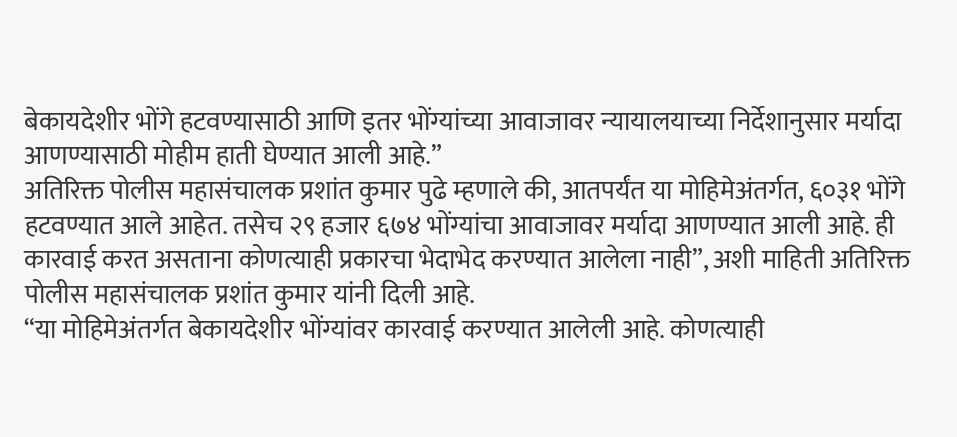बेकायदेशीर भोंगे हटवण्यासाठी आणि इतर भोंग्यांच्या आवाजावर न्यायालयाच्या निर्देशानुसार मर्यादा आणण्यासाठी मोहीम हाती घेण्यात आली आहे.”
अतिरिक्त पोलीस महासंचालक प्रशांत कुमार पुढे म्हणाले की, आतपर्यंत या मोहिमेअंतर्गत, ६०३१ भोंगे हटवण्यात आले आहेत. तसेच २९ हजार ६७४ भोंग्यांचा आवाजावर मर्यादा आणण्यात आली आहे. ही कारवाई करत असताना कोणत्याही प्रकारचा भेदाभेद करण्यात आलेला नाही”, अशी माहिती अतिरिक्त पोलीस महासंचालक प्रशांत कुमार यांनी दिली आहे.
“या मोहिमेअंतर्गत बेकायदेशीर भोंग्यांवर कारवाई करण्यात आलेली आहे. कोणत्याही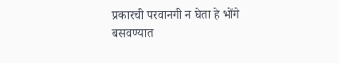प्रकारची परवानगी न घेता हे भोंगे बसवण्यात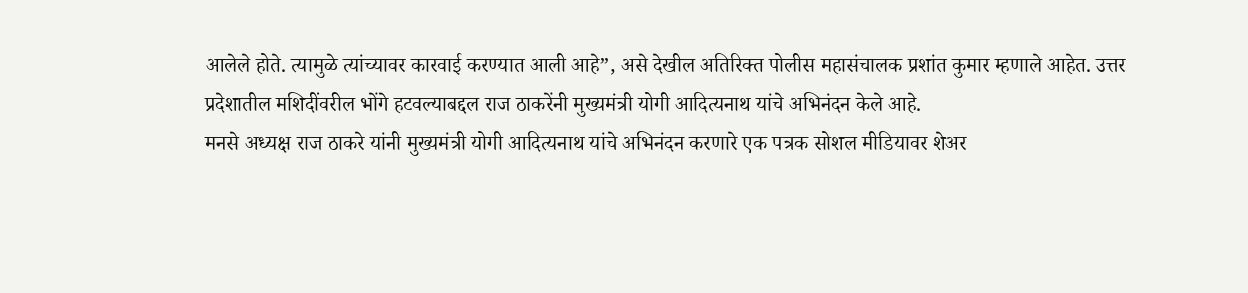आलेले होते. त्यामुळे त्यांच्यावर कारवाई करण्यात आली आहे”, असे देखील अतिरिक्त पोलीस महासंचालक प्रशांत कुमार म्हणाले आहेत. उत्तर प्रदेशातील मशिदींवरील भोंगे हटवल्याबद्दल राज ठाकरेंनी मुख्यमंत्री योगी आदित्यनाथ यांचे अभिनंदन केले आहे.
मनसे अध्यक्ष राज ठाकरे यांनी मुख्यमंत्री योगी आदित्यनाथ यांचे अभिनंदन करणारे एक पत्रक सोशल मीडियावर शेअर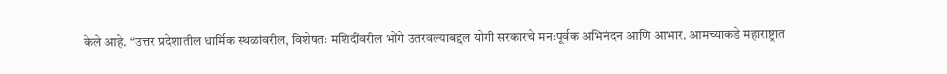केले आहे. “उत्तर प्रदेशातील धार्मिक स्थळांवरील, विशेषतः मशिदींवरील भोंगे उतरवल्याबद्दल योगी सरकारचे मनःपूर्वक अभिनंदन आणि आभार. आमच्याकडे महाराष्ट्रात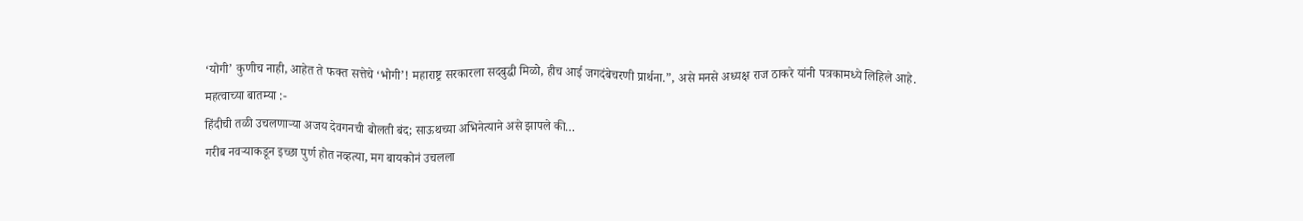‘योगी’ कुणीच नाही, आहेत ते फक्त सत्तेचे ‘भोगी’! महाराष्ट्र सरकारला सदबुद्धी मिळो, हीच आई जगदंबेचरणी प्रार्थना.”, असे मनसे अध्यक्ष राज ठाकरे यांनी पत्रकामध्ये लिहिले आहे.
महत्वाच्या बातम्या :-
हिंदीची तळी उचलणाऱ्या अजय देवगनची बोलती बंद; साऊथच्या अभिनेत्याने असे झापले की…
गरीब नवऱ्याकडून इच्छा पुर्ण होत नव्हत्या, मग बायकोनं उचलला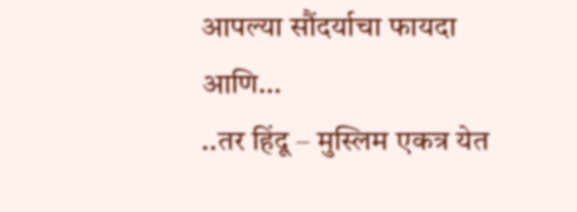आपल्या सौंदर्याचा फायदा आणि…
..तर हिंदू – मुस्लिम एकत्र येत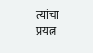त्यांचा प्रयत्न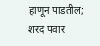हाणून पाडतील; शरद पवार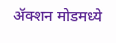ॲक्शन मोडमध्ये